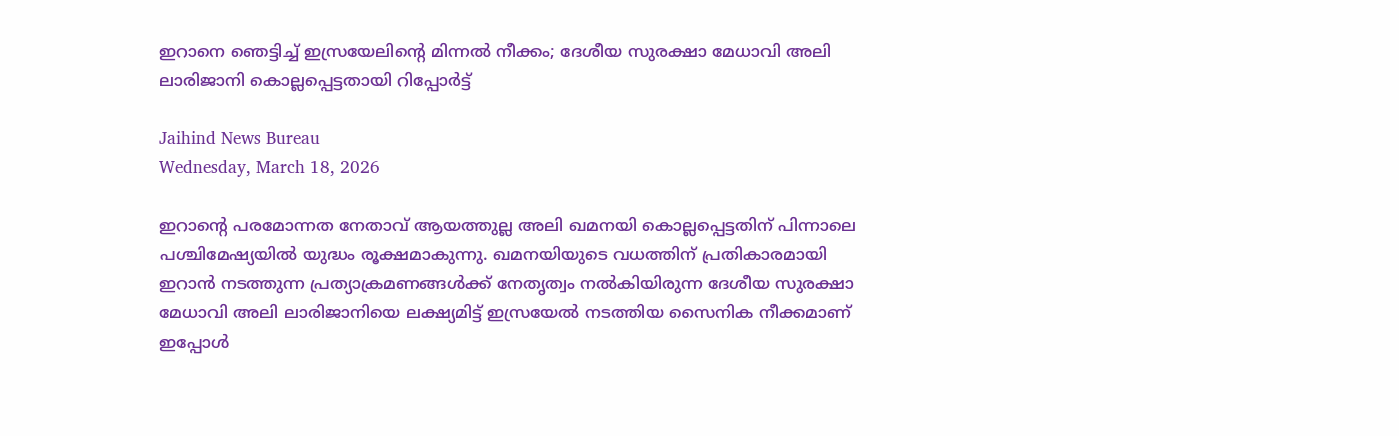ഇറാനെ ഞെട്ടിച്ച് ഇസ്രയേലിന്റെ മിന്നൽ നീക്കം; ദേശീയ സുരക്ഷാ മേധാവി അലി ലാരിജാനി കൊല്ലപ്പെട്ടതായി റിപ്പോർട്ട്

Jaihind News Bureau
Wednesday, March 18, 2026

ഇറാന്റെ പരമോന്നത നേതാവ് ആയത്തുല്ല അലി ഖമനയി കൊല്ലപ്പെട്ടതിന് പിന്നാലെ പശ്ചിമേഷ്യയിൽ യുദ്ധം രൂക്ഷമാകുന്നു. ഖമനയിയുടെ വധത്തിന് പ്രതികാരമായി ഇറാൻ നടത്തുന്ന പ്രത്യാക്രമണങ്ങൾക്ക് നേതൃത്വം നൽകിയിരുന്ന ദേശീയ സുരക്ഷാ മേധാവി അലി ലാരിജാനിയെ ലക്ഷ്യമിട്ട് ഇസ്രയേൽ നടത്തിയ സൈനിക നീക്കമാണ് ഇപ്പോൾ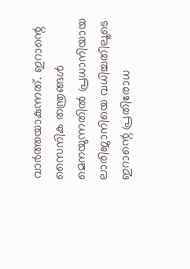വാർത്തയാകുന്നത്. ഇറാന്റെ സൈനിക തന്ത്രങ്ങൾ മെനയുന്നതിൽ പ്രധാനിയായ ലാരിജാനിയെ വധിച്ചതിലൂടെ ഇറാന്റെ പ്രതിരോധ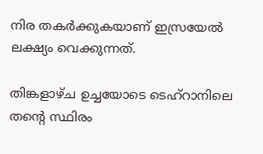നിര തകർക്കുകയാണ് ഇസ്രയേൽ ലക്ഷ്യം വെക്കുന്നത്.

തിങ്കളാഴ്ച ഉച്ചയോടെ ടെഹ്‌റാനിലെ തന്റെ സ്ഥിരം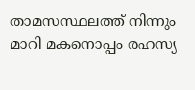താമസസ്ഥലത്ത് നിന്നും മാറി മകനൊപ്പം രഹസ്യ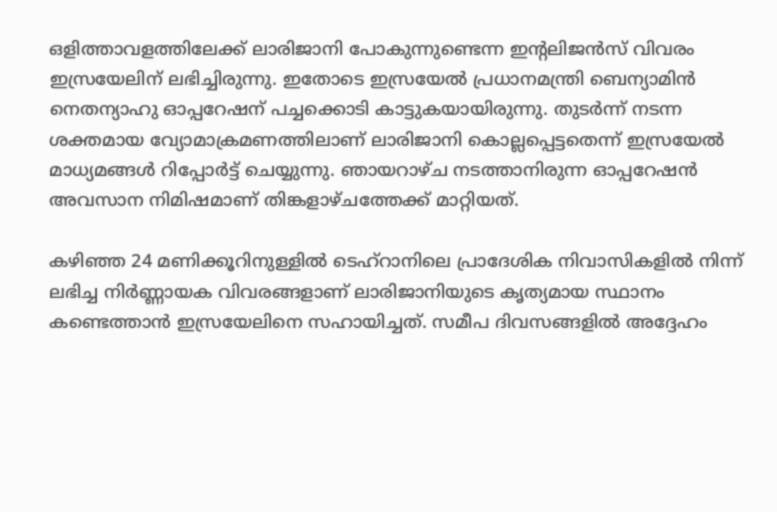ഒളിത്താവളത്തിലേക്ക് ലാരിജാനി പോകുന്നുണ്ടെന്ന ഇന്റലിജൻസ് വിവരം ഇസ്രയേലിന് ലഭിച്ചിരുന്നു. ഇതോടെ ഇസ്രയേൽ പ്രധാനമന്ത്രി ബെന്യാമിൻ നെതന്യാഹു ഓപ്പറേഷന് പച്ചക്കൊടി കാട്ടുകയായിരുന്നു. തുടർന്ന് നടന്ന ശക്തമായ വ്യോമാക്രമണത്തിലാണ് ലാരിജാനി കൊല്ലപ്പെട്ടതെന്ന് ഇസ്രയേൽ മാധ്യമങ്ങൾ റിപ്പോർട്ട് ചെയ്യുന്നു. ഞായറാഴ്ച നടത്താനിരുന്ന ഓപ്പറേഷൻ അവസാന നിമിഷമാണ് തിങ്കളാഴ്ചത്തേക്ക് മാറ്റിയത്.

കഴിഞ്ഞ 24 മണിക്കൂറിനുള്ളിൽ ടെഹ്‌റാനിലെ പ്രാദേശിക നിവാസികളിൽ നിന്ന് ലഭിച്ച നിർണ്ണായക വിവരങ്ങളാണ് ലാരിജാനിയുടെ കൃത്യമായ സ്ഥാനം കണ്ടെത്താൻ ഇസ്രയേലിനെ സഹായിച്ചത്. സമീപ ദിവസങ്ങളിൽ അദ്ദേഹം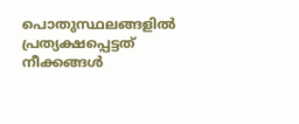പൊതുസ്ഥലങ്ങളിൽ പ്രത്യക്ഷപ്പെട്ടത് നീക്കങ്ങൾ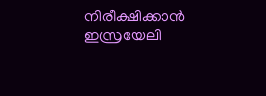നിരീക്ഷിക്കാൻ ഇസ്രയേലി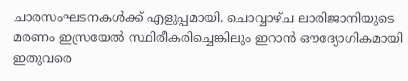ചാരസംഘടനകൾക്ക് എളുപ്പമായി. ചൊവ്വാഴ്ച ലാരിജാനിയുടെ മരണം ഇസ്രയേൽ സ്ഥിരീകരിച്ചെങ്കിലും ഇറാൻ ഔദ്യോഗികമായി ഇതുവരെ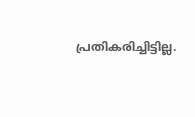പ്രതികരിച്ചിട്ടില്ല.